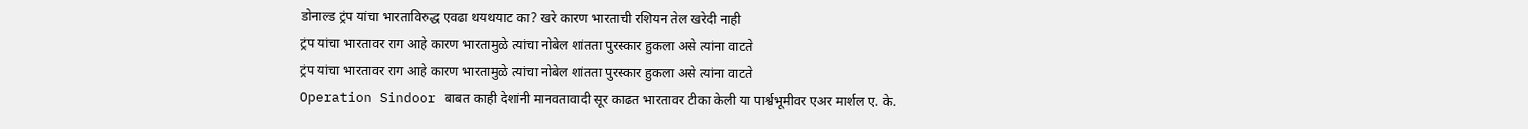डोनाल्ड ट्रंप यांचा भारताविरुद्ध एवढा थयथयाट का? खरे कारण भारताची रशियन तेल खरेदी नाही
ट्रंप यांचा भारतावर राग आहे कारण भारतामुळे त्यांचा नोबेल शांतता पुरस्कार हुकला असे त्यांना वाटते
ट्रंप यांचा भारतावर राग आहे कारण भारतामुळे त्यांचा नोबेल शांतता पुरस्कार हुकला असे त्यांना वाटते
Operation Sindoor बाबत काही देशांनी मानवतावादी सूर काढत भारतावर टीका केली या पार्श्वभूमीवर एअर मार्शल ए. के.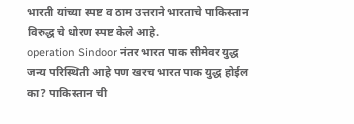भारती यांच्या स्पष्ट व ठाम उत्तराने भारताचे पाकिस्तान विरुद्ध चे धोरण स्पष्ट केले आहे.
operation Sindoor नंतर भारत पाक सीमेवर युद्ध जन्य परिस्थिती आहे पण खरच भारत पाक युद्ध होईल का? पाकिस्तान ची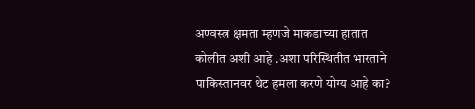अण्वस्त्र क्षमता म्हणजे माकडाच्या हातात कोलीत अशी आहे .अशा परिस्थितीत भारताने पाकिस्तानवर थेट हमला करणे योग्य आहे का?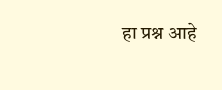हा प्रश्न आहे